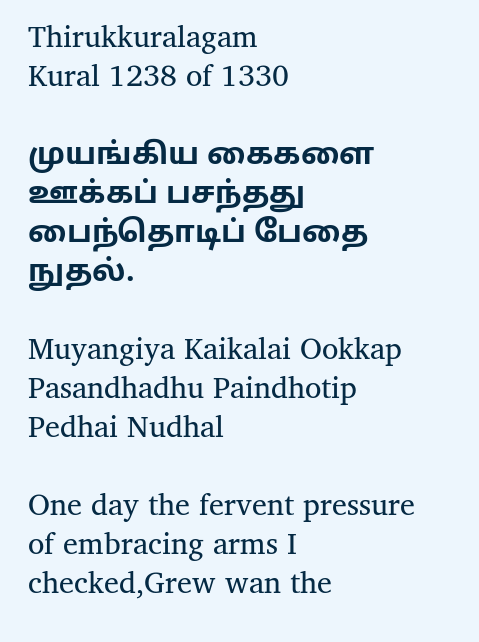Thirukkuralagam
Kural 1238 of 1330

முயங்கிய கைகளை ஊக்கப் பசந்தது பைந்தொடிப் பேதை நுதல்.

Muyangiya Kaikalai Ookkap Pasandhadhu Paindhotip Pedhai Nudhal

One day the fervent pressure of embracing arms I checked,Grew wan the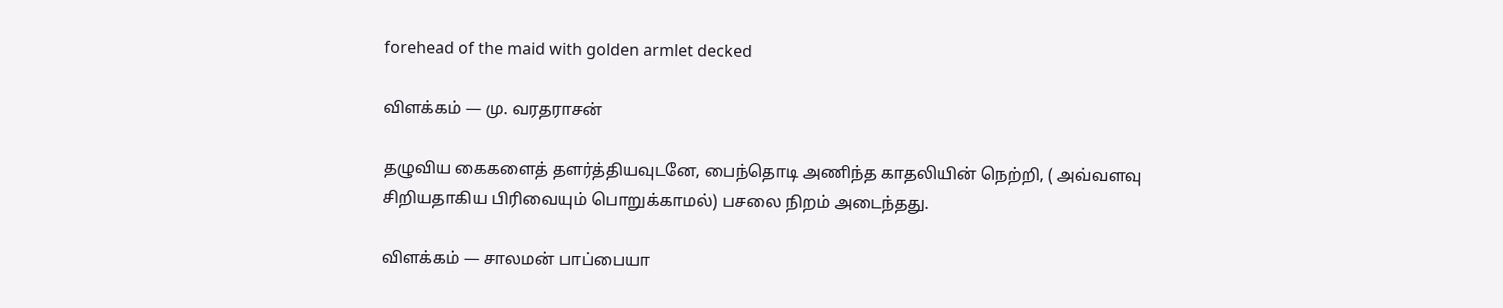forehead of the maid with golden armlet decked

விளக்கம் — மு. வரதராசன்

தழுவிய கை‌களைத் தளர்த்தியவுடனே, பைந்தொடி அணிந்த காதலியின் நெற்றி, ( அவ்வளவு சிறியதாகிய பிரிவையும் பொறுக்காமல்) பசலை நிறம் அடைந்தது.

விளக்கம் — சாலமன் பாப்பையா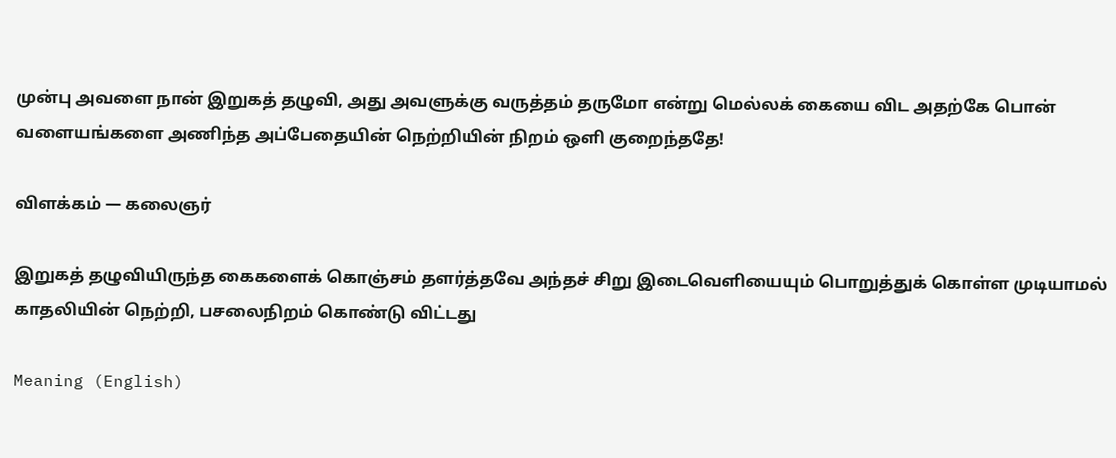முன்பு அவளை நான் இறுகத் தழுவி, அது அவளுக்கு வருத்தம் தருமோ என்று மெல்லக் கையை விட அதற்கே பொன் வளையங்களை அணிந்த அப்பேதையின் நெற்றியின் நிறம் ஒளி குறைந்ததே!

விளக்கம் — கலைஞர்

இறுகத் தழுவியிருந்த கைகளைக் கொஞ்சம் தளர்த்தவே அந்தச் சிறு இடைவெளியையும் பொறுத்துக் கொள்ள முடியாமல் காதலியின் நெற்றி, பசலைநிறம் கொண்டு விட்டது

Meaning (English)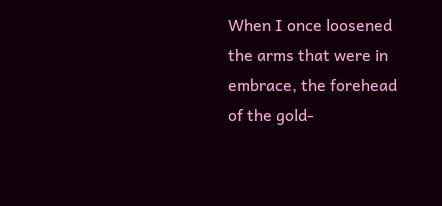When I once loosened the arms that were in embrace, the forehead of the gold-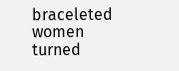braceleted women turned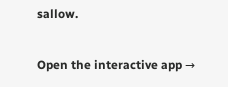sallow.

Open the interactive app →